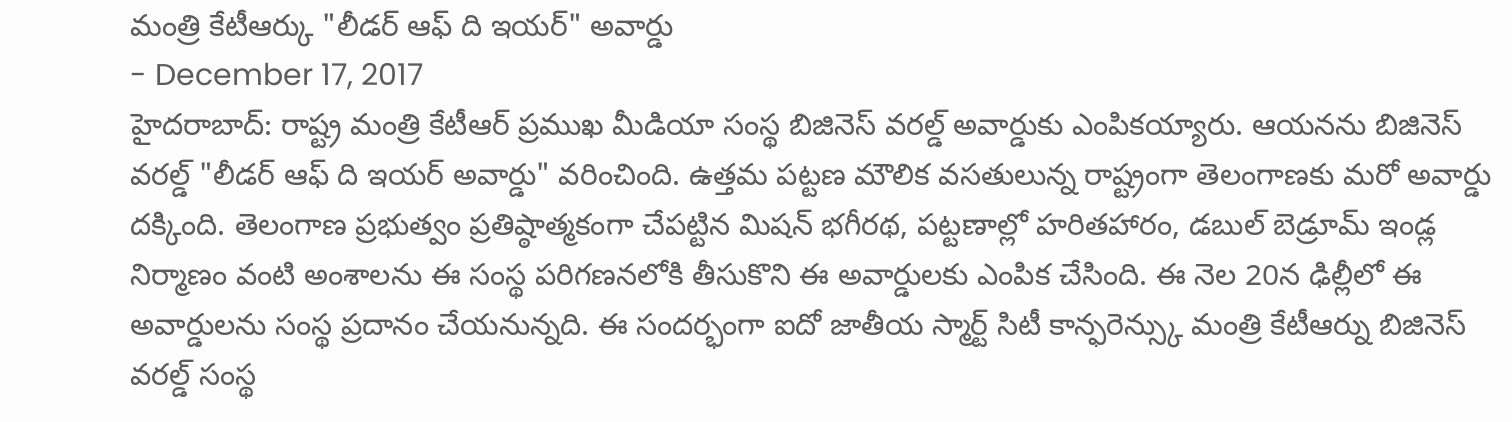మంత్రి కేటీఆర్కు "లీడర్ ఆఫ్ ది ఇయర్" అవార్డు
- December 17, 2017
హైదరాబాద్: రాష్ట్ర మంత్రి కేటీఆర్ ప్రముఖ మీడియా సంస్థ బిజినెస్ వరల్డ్ అవార్డుకు ఎంపికయ్యారు. ఆయనను బిజినెస్ వరల్డ్ "లీడర్ ఆఫ్ ది ఇయర్ అవార్డు" వరించింది. ఉత్తమ పట్టణ మౌలిక వసతులున్న రాష్ట్రంగా తెలంగాణకు మరో అవార్డు దక్కింది. తెలంగాణ ప్రభుత్వం ప్రతిష్ఠాత్మకంగా చేపట్టిన మిషన్ భగీరథ, పట్టణాల్లో హరితహారం, డబుల్ బెడ్రూమ్ ఇండ్ల నిర్మాణం వంటి అంశాలను ఈ సంస్థ పరిగణనలోకి తీసుకొని ఈ అవార్డులకు ఎంపిక చేసింది. ఈ నెల 20న ఢిల్లీలో ఈ అవార్డులను సంస్థ ప్రదానం చేయనున్నది. ఈ సందర్భంగా ఐదో జాతీయ స్మార్ట్ సిటీ కాన్ఫరెన్స్కు మంత్రి కేటీఆర్ను బిజినెస్ వరల్డ్ సంస్థ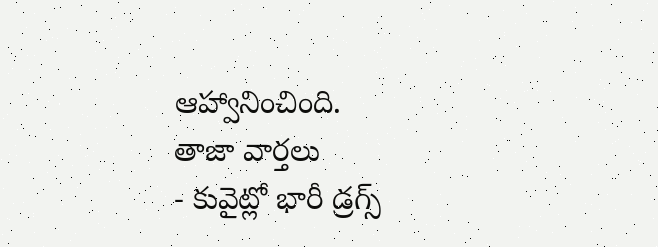ఆహ్వానించింది.
తాజా వార్తలు
- కువైట్లో భారీ డ్రగ్స్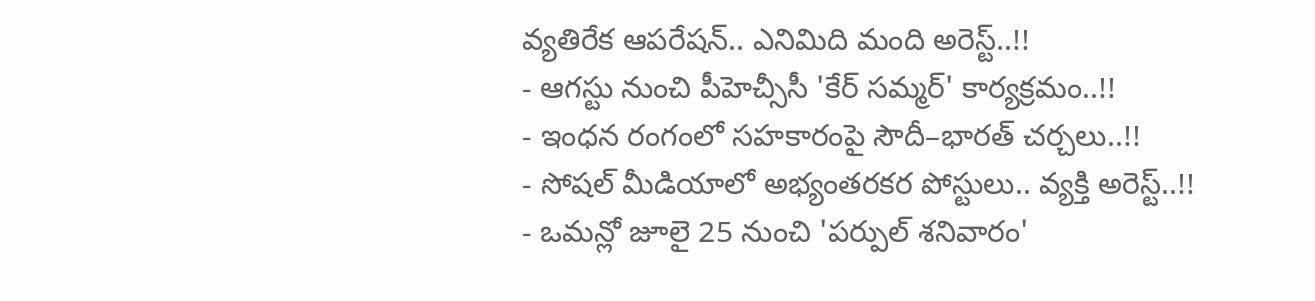వ్యతిరేక ఆపరేషన్.. ఎనిమిది మంది అరెస్ట్..!!
- ఆగస్టు నుంచి పీహెచ్సీసీ 'కేర్ సమ్మర్' కార్యక్రమం..!!
- ఇంధన రంగంలో సహకారంపై సౌదీ–భారత్ చర్చలు..!!
- సోషల్ మీడియాలో అభ్యంతరకర పోస్టులు.. వ్యక్తి అరెస్ట్..!!
- ఒమన్లో జూలై 25 నుంచి 'పర్పుల్ శనివారం'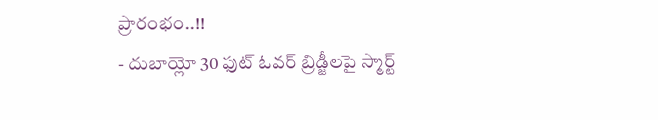ప్రారంభం..!!
- దుబాయ్లో 30 ఫుట్ ఓవర్ బ్రిడ్జీలపై స్మార్ట్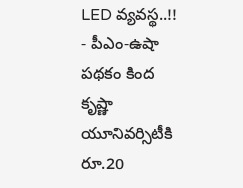LED వ్యవస్థ..!!
- పీఎం-ఉషా పథకం కింద కృష్ణా యూనివర్సిటీకి రూ.20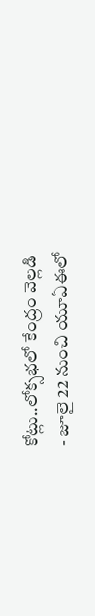కోట్లు..లోక్సభలో కేంద్రం వెల్లడి
- జూలై 22 నుంచి యూఏఈలో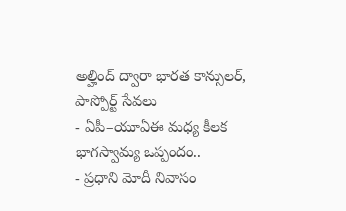అల్హింద్ ద్వారా భారత కాన్సులర్, పాస్పోర్ట్ సేవలు
- ఏపీ–యూఏఈ మధ్య కీలక భాగస్వామ్య ఒప్పందం..
- ప్రధాని మోదీ నివాసం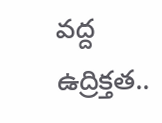వద్ద ఉద్రిక్తత..